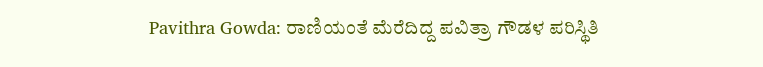Pavithra Gowda: ರಾಣಿಯಂತೆ ಮೆರೆದಿದ್ದ ಪವಿತ್ರಾ ಗೌಡಳ ಪರಿಸ್ಥಿತಿ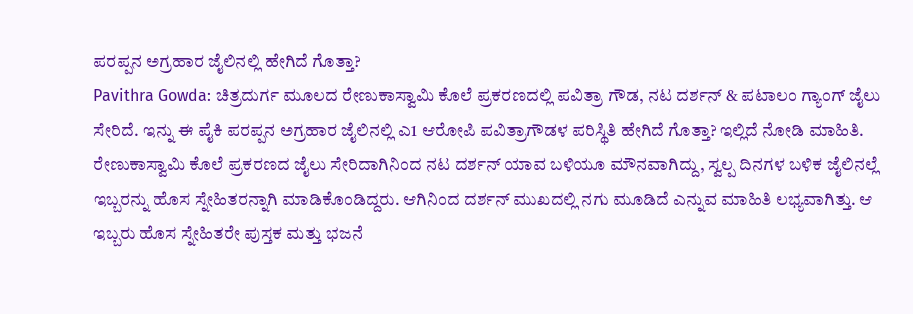ಪರಪ್ಪನ ಅಗ್ರಹಾರ ಜೈಲಿನಲ್ಲಿ ಹೇಗಿದೆ ಗೊತ್ತಾ?
Pavithra Gowda: ಚಿತ್ರದುರ್ಗ ಮೂಲದ ರೇಣುಕಾಸ್ವಾಮಿ ಕೊಲೆ ಪ್ರಕರಣದಲ್ಲಿ ಪವಿತ್ರಾ ಗೌಡ, ನಟ ದರ್ಶನ್ & ಪಟಾಲಂ ಗ್ಯಾಂಗ್ ಜೈಲು ಸೇರಿದೆ. ಇನ್ನು ಈ ಪೈಕಿ ಪರಪ್ಪನ ಅಗ್ರಹಾರ ಜೈಲಿನಲ್ಲಿ ಎ1 ಆರೋಪಿ ಪವಿತ್ರಾಗೌಡಳ ಪರಿಸ್ಥಿತಿ ಹೇಗಿದೆ ಗೊತ್ತಾ? ಇಲ್ಲಿದೆ ನೋಡಿ ಮಾಹಿತಿ.
ರೇಣುಕಾಸ್ವಾಮಿ ಕೊಲೆ ಪ್ರಕರಣದ ಜೈಲು ಸೇರಿದಾಗಿನಿಂದ ನಟ ದರ್ಶನ್ ಯಾವ ಬಳಿಯೂ ಮೌನವಾಗಿದ್ದು, ಸ್ವಲ್ಪ ದಿನಗಳ ಬಳಿಕ ಜೈಲಿನಲ್ಲೆ ಇಬ್ಬರನ್ನು ಹೊಸ ಸ್ನೇಹಿತರನ್ನಾಗಿ ಮಾಡಿಕೊಂಡಿದ್ದರು. ಆಗಿನಿಂದ ದರ್ಶನ್ ಮುಖದಲ್ಲಿ ನಗು ಮೂಡಿದೆ ಎನ್ನುವ ಮಾಹಿತಿ ಲಭ್ಯವಾಗಿತ್ತು. ಆ ಇಬ್ಬರು ಹೊಸ ಸ್ನೇಹಿತರೇ ಪುಸ್ತಕ ಮತ್ತು ಭಜನೆ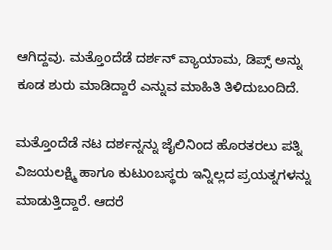ಆಗಿದ್ದವು. ಮತ್ತೊಂದೆಡೆ ದರ್ಶನ್ ವ್ಯಾಯಾಮ, ಡಿಪ್ಸ್ ಅನ್ನು ಕೂಡ ಶುರು ಮಾಡಿದ್ದಾರೆ ಎನ್ನುವ ಮಾಹಿತಿ ತಿಳಿದುಬಂದಿದೆ.

ಮತ್ತೊಂದೆಡೆ ನಟ ದರ್ಶನ್ನನ್ನು ಜೈಲಿನಿಂದ ಹೊರತರಲು ಪತ್ನಿ ವಿಜಯಲಕ್ಷ್ಮಿ ಹಾಗೂ ಕುಟುಂಬಸ್ಥರು ಇನ್ನಿಲ್ಲದ ಪ್ರಯತ್ನಗಳನ್ನು ಮಾಡುತ್ತಿದ್ದಾರೆ. ಆದರೆ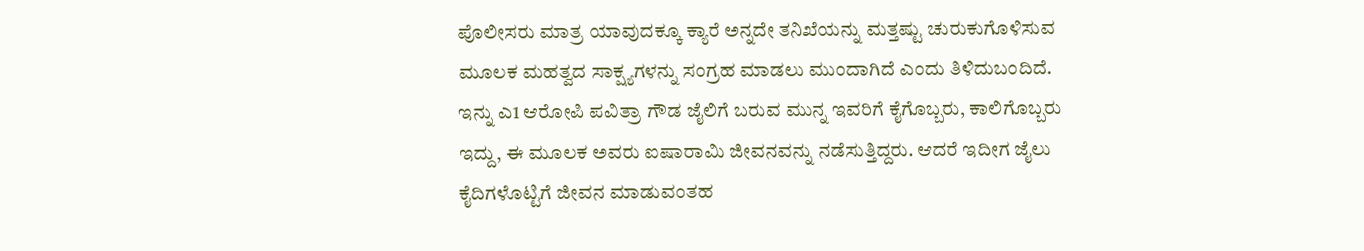ಪೊಲೀಸರು ಮಾತ್ರ ಯಾವುದಕ್ಕೂ ಕ್ಯಾರೆ ಅನ್ನದೇ ತನಿಖೆಯನ್ನು ಮತ್ತಷ್ಟು ಚುರುಕುಗೊಳಿಸುವ ಮೂಲಕ ಮಹತ್ವದ ಸಾಕ್ಷ್ಯಗಳನ್ನು ಸಂಗ್ರಹ ಮಾಡಲು ಮುಂದಾಗಿದೆ ಎಂದು ತಿಳಿದುಬಂದಿದೆ.
ಇನ್ನು ಎ1 ಆರೋಪಿ ಪವಿತ್ರಾ ಗೌಡ ಜೈಲಿಗೆ ಬರುವ ಮುನ್ನ ಇವರಿಗೆ ಕೈಗೊಬ್ಬರು, ಕಾಲಿಗೊಬ್ಬರು ಇದ್ದು, ಈ ಮೂಲಕ ಅವರು ಐಷಾರಾಮಿ ಜೀವನವನ್ನು ನಡೆಸುತ್ತಿದ್ದರು. ಆದರೆ ಇದೀಗ ಜೈಲು ಕೈದಿಗಳೊಟ್ಟಿಗೆ ಜೀವನ ಮಾಡುವಂತಹ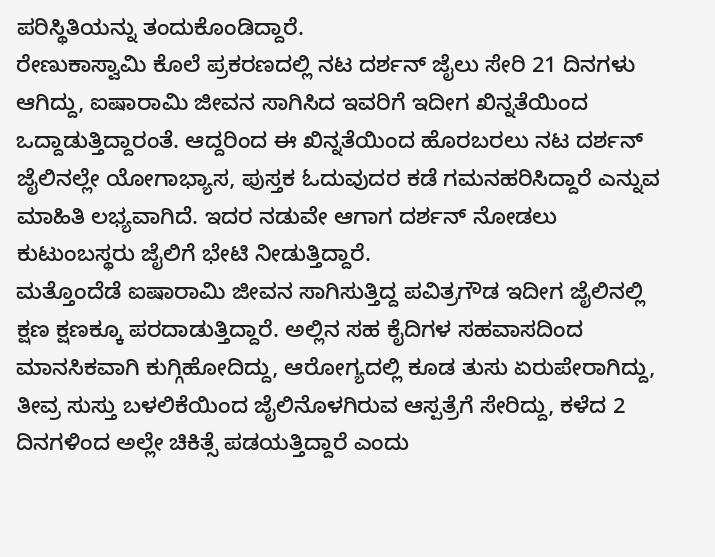ಪರಿಸ್ಥಿತಿಯನ್ನು ತಂದುಕೊಂಡಿದ್ದಾರೆ.
ರೇಣುಕಾಸ್ವಾಮಿ ಕೊಲೆ ಪ್ರಕರಣದಲ್ಲಿ ನಟ ದರ್ಶನ್ ಜೈಲು ಸೇರಿ 21 ದಿನಗಳು ಆಗಿದ್ದು, ಐಷಾರಾಮಿ ಜೀವನ ಸಾಗಿಸಿದ ಇವರಿಗೆ ಇದೀಗ ಖಿನ್ನತೆಯಿಂದ ಒದ್ದಾಡುತ್ತಿದ್ದಾರಂತೆ. ಆದ್ದರಿಂದ ಈ ಖಿನ್ನತೆಯಿಂದ ಹೊರಬರಲು ನಟ ದರ್ಶನ್ ಜೈಲಿನಲ್ಲೇ ಯೋಗಾಭ್ಯಾಸ, ಪುಸ್ತಕ ಓದುವುದರ ಕಡೆ ಗಮನಹರಿಸಿದ್ದಾರೆ ಎನ್ನುವ ಮಾಹಿತಿ ಲಭ್ಯವಾಗಿದೆ. ಇದರ ನಡುವೇ ಆಗಾಗ ದರ್ಶನ್ ನೋಡಲು ಕುಟುಂಬಸ್ಥರು ಜೈಲಿಗೆ ಭೇಟಿ ನೀಡುತ್ತಿದ್ದಾರೆ.
ಮತ್ತೊಂದೆಡೆ ಐಷಾರಾಮಿ ಜೀವನ ಸಾಗಿಸುತ್ತಿದ್ದ ಪವಿತ್ರಗೌಡ ಇದೀಗ ಜೈಲಿನಲ್ಲಿ ಕ್ಷಣ ಕ್ಷಣಕ್ಕೂ ಪರದಾಡುತ್ತಿದ್ದಾರೆ. ಅಲ್ಲಿನ ಸಹ ಕೈದಿಗಳ ಸಹವಾಸದಿಂದ ಮಾನಸಿಕವಾಗಿ ಕುಗ್ಗಿಹೋದಿದ್ದು, ಆರೋಗ್ಯದಲ್ಲಿ ಕೂಡ ತುಸು ಏರುಪೇರಾಗಿದ್ದು, ತೀವ್ರ ಸುಸ್ತು ಬಳಲಿಕೆಯಿಂದ ಜೈಲಿನೊಳಗಿರುವ ಆಸ್ಪತ್ರೆಗೆ ಸೇರಿದ್ದು, ಕಳೆದ 2 ದಿನಗಳಿಂದ ಅಲ್ಲೇ ಚಿಕಿತ್ಸೆ ಪಡಯತ್ತಿದ್ದಾರೆ ಎಂದು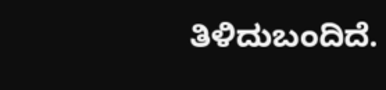ತಿಳಿದುಬಂದಿದೆ.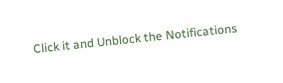Click it and Unblock the Notifications